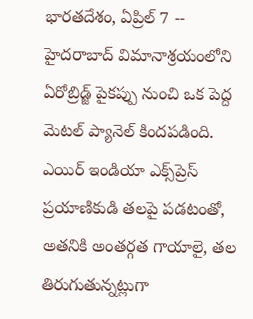భారతదేశం, ఏప్రిల్ 7 -- హైదరాబాద్ విమానాశ్రయంలోని ఏరోబ్రిడ్జ్ పైకప్పు నుంచి ఒక పెద్ద మెటల్ ప్యానెల్ కిందపడింది. ఎయిర్ ఇండియా ఎక్స్‌ప్రెస్ ప్రయాణికుడి తలపై పడటంతో, అతనికి అంతర్గత గాయాలై, తల తిరుగుతున్నట్లుగా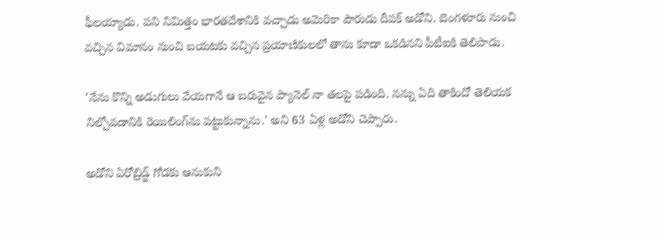ఫీలయ్యాడు. పని నిమిత్తం భారతదేశానికి వచ్చాడు అమెరికా పౌరుడు దీపక్ అడోని. బెంగళూరు నుంచి వచ్చిన విమానం నుంచి బయటకు వచ్చిన ప్రయాణికులలో తాను కూడా ఒకడినని పీటీఐకి తెలిపాడు.

'నేను కొన్ని అడుగులు వేయగానే ఆ బరువైన ప్యానెల్ నా తలపై పడింది. నన్ను ఏది తాకిందో తెలియక నిల్చోవడానికి రెయిలింగ్‌ను పట్టుకున్నాను.' అని 63 ఏళ్ల అడోని చెప్పారు.

అడోని ఏరోబ్రిడ్జ్ గోడకు ఆనుకుని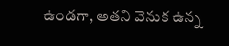ఉండగా, అతని వెనుక ఉన్న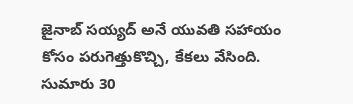జైనాబ్ సయ్యద్ అనే యువతి సహాయం కోసం పరుగెత్తుకొచ్చి, కేకలు వేసింది. సుమారు 30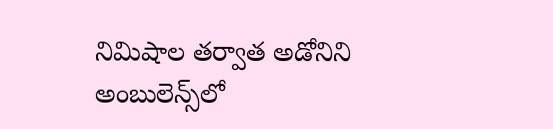నిమిషాల తర్వాత అడోనిని అంబులెన్స్‌లో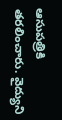ఆసుపత్రికి తరలించారు. వైద్యుని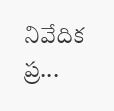నివేదిక ప్ర...